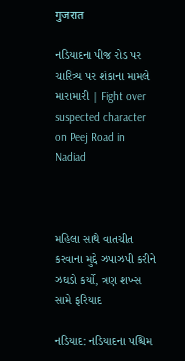गुजरात

નડિયાદના પીજ રોડ પર ચારિત્ર્ય પર શંકાના મામલે મારામારી | Fight over suspected character on Peej Road in Nadiad



મહિલા સાથે વાતચીત કરવાના મુદ્દે ઝપાઝપી કરીને ઝઘડો કર્યો, ત્રણ શખ્સ સામે ફરિયાદ

નડિયાદ: નડિયાદના પશ્ચિમ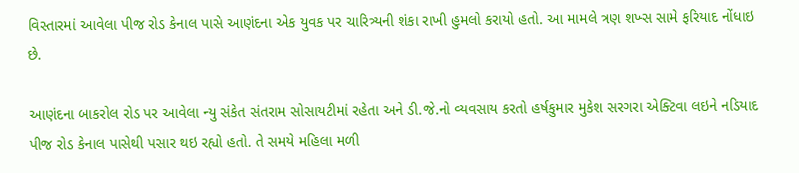વિસ્તારમાં આવેલા પીજ રોડ કેનાલ પાસે આણંદના એક યુવક પર ચારિત્ર્યની શંકા રાખી હુમલો કરાયો હતો. આ મામલે ત્રણ શખ્સ સામે ફરિયાદ નોંધાઇ છે.

આણંદના બાકરોલ રોડ પર આવેલા ન્યુ સંકેત સંતરામ સોસાયટીમાં રહેતા અને ડી.જે.નો વ્યવસાય કરતો હર્ષકુમાર મુકેશ સરગરા એક્ટિવા લઇને નડિયાદ પીજ રોડ કેનાલ પાસેથી પસાર થઇ રહ્યો હતો. તે સમયે મહિલા મળી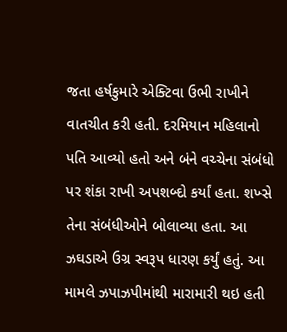જતા હર્ષકુમારે એક્ટિવા ઉભી રાખીને વાતચીત કરી હતી. દરમિયાન મહિલાનો પતિ આવ્યો હતો અને બંને વચ્ચેના સંબંધો પર શંકા રાખી અપશબ્દો કર્યાં હતા. શખ્સે તેના સંબંધીઓને બોલાવ્યા હતા. આ ઝઘડાએ ઉગ્ર સ્વરૂપ ધારણ કર્યું હતું. આ મામલે ઝપાઝપીમાંથી મારામારી થઇ હતી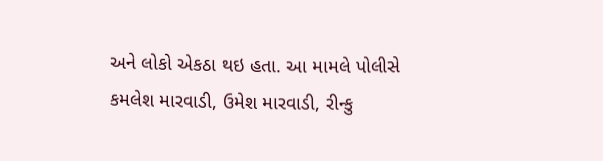અને લોકો એકઠા થઇ હતા. આ મામલે પોલીસે કમલેશ મારવાડી, ઉમેશ મારવાડી, રીન્કુ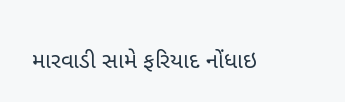મારવાડી સામે ફરિયાદ નોંધાઇ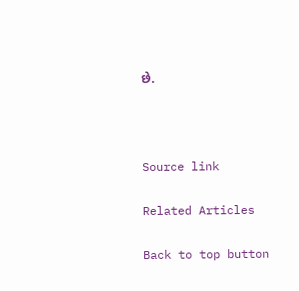છે.



Source link

Related Articles

Back to top button